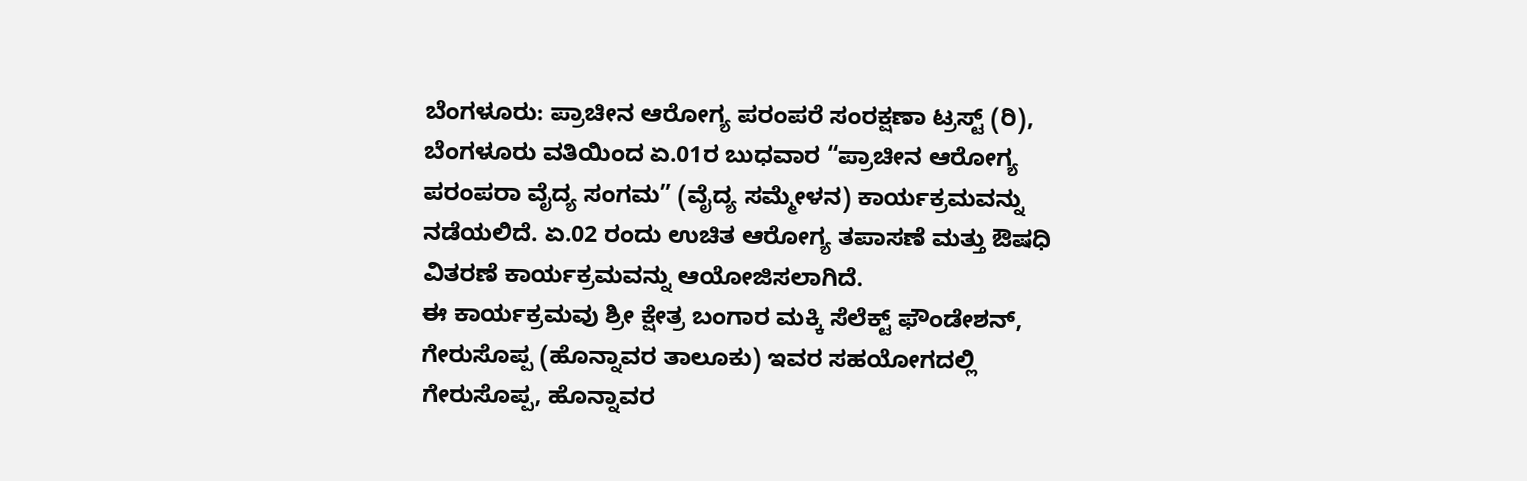ಬೆಂಗಳೂರು: ಪ್ರಾಚೀನ ಆರೋಗ್ಯ ಪರಂಪರೆ ಸಂರಕ್ಷಣಾ ಟ್ರಸ್ಟ್ (ರಿ), ಬೆಂಗಳೂರು ವತಿಯಿಂದ ಏ.01ರ ಬುಧವಾರ “ಪ್ರಾಚೀನ ಆರೋಗ್ಯ ಪರಂಪರಾ ವೈದ್ಯ ಸಂಗಮ” (ವೈದ್ಯ ಸಮ್ಮೇಳನ) ಕಾರ್ಯಕ್ರಮವನ್ನು ನಡೆಯಲಿದೆ. ಏ.02 ರಂದು ಉಚಿತ ಆರೋಗ್ಯ ತಪಾಸಣೆ ಮತ್ತು ಔಷಧಿ ವಿತರಣೆ ಕಾರ್ಯಕ್ರಮವನ್ನು ಆಯೋಜಿಸಲಾಗಿದೆ.
ಈ ಕಾರ್ಯಕ್ರಮವು ಶ್ರೀ ಕ್ಷೇತ್ರ ಬಂಗಾರ ಮಕ್ಕಿ ಸೆಲೆಕ್ಟ್ ಫೌಂಡೇಶನ್, ಗೇರುಸೊಪ್ಪ (ಹೊನ್ನಾವರ ತಾಲೂಕು) ಇವರ ಸಹಯೋಗದಲ್ಲಿ ಗೇರುಸೊಪ್ಪ, ಹೊನ್ನಾವರ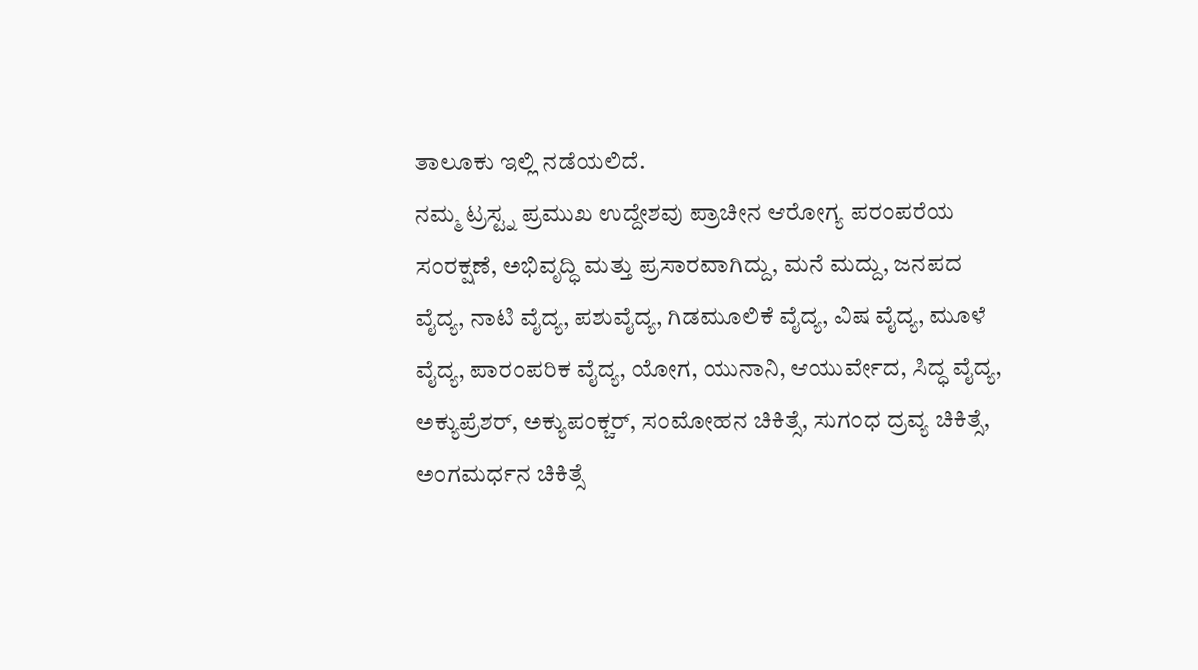ತಾಲೂಕು ಇಲ್ಲಿ ನಡೆಯಲಿದೆ.
ನಮ್ಮ ಟ್ರಸ್ಟ್ನ ಪ್ರಮುಖ ಉದ್ದೇಶವು ಪ್ರಾಚೀನ ಆರೋಗ್ಯ ಪರಂಪರೆಯ ಸಂರಕ್ಷಣೆ, ಅಭಿವೃದ್ಧಿ ಮತ್ತು ಪ್ರಸಾರವಾಗಿದ್ದು, ಮನೆ ಮದ್ದು, ಜನಪದ ವೈದ್ಯ, ನಾಟಿ ವೈದ್ಯ, ಪಶುವೈದ್ಯ, ಗಿಡಮೂಲಿಕೆ ವೈದ್ಯ, ವಿಷ ವೈದ್ಯ, ಮೂಳೆ ವೈದ್ಯ, ಪಾರಂಪರಿಕ ವೈದ್ಯ, ಯೋಗ, ಯುನಾನಿ, ಆಯುರ್ವೇದ, ಸಿದ್ಧ ವೈದ್ಯ, ಅಕ್ಯುಪ್ರೆಶರ್, ಅಕ್ಯುಪಂಕ್ಚರ್, ಸಂಮೋಹನ ಚಿಕಿತ್ಸೆ, ಸುಗಂಧ ದ್ರವ್ಯ ಚಿಕಿತ್ಸೆ, ಅಂಗಮರ್ಧನ ಚಿಕಿತ್ಸೆ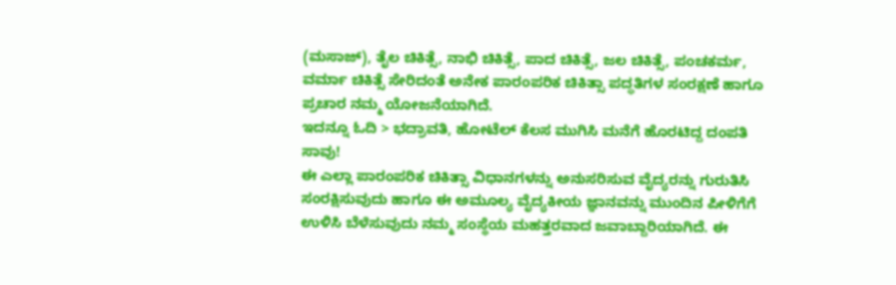(ಮಸಾಜ್), ತೈಲ ಚಿಕಿತ್ಸೆ, ನಾಭಿ ಚಿಕಿತ್ಸೆ, ಪಾದ ಚಿಕಿತ್ಸೆ, ಜಲ ಚಿಕಿತ್ಸೆ, ಪಂಚಕರ್ಮ, ವರ್ಮಾ ಚಿಕಿತ್ಸೆ ಸೇರಿದಂತೆ ಅನೇಕ ಪಾರಂಪರಿಕ ಚಿಕಿತ್ಸಾ ಪದ್ಧತಿಗಳ ಸಂರಕ್ಷಣೆ ಹಾಗೂ ಪ್ರಚಾರ ನಮ್ಮ ಯೋಜನೆಯಾಗಿದೆ.
ಇದನ್ನೂ ಓದಿ > ಭದ್ರಾವತಿ, ಹೋಟೆಲ್ ಕೆಲಸ ಮುಗಿಸಿ ಮನೆಗೆ ಹೊರಟಿದ್ದ ದಂಪತಿ ಸಾವು!
ಈ ಎಲ್ಲಾ ಪಾರಂಪರಿಕ ಚಿಕಿತ್ಸಾ ವಿಧಾನಗಳನ್ನು ಅನುಸರಿಸುವ ವೈದ್ಯರನ್ನು ಗುರುತಿಸಿ ಸಂರಕ್ಷಿಸುವುದು ಹಾಗೂ ಈ ಅಮೂಲ್ಯ ವೈದ್ಯಕೀಯ ಜ್ಞಾನವನ್ನು ಮುಂದಿನ ಪೀಳಿಗೆಗೆ ಉಳಿಸಿ ಬೆಳೆಸುವುದು ನಮ್ಮ ಸಂಸ್ಥೆಯ ಮಹತ್ತರವಾದ ಜವಾಬ್ದಾರಿಯಾಗಿದೆ. ಈ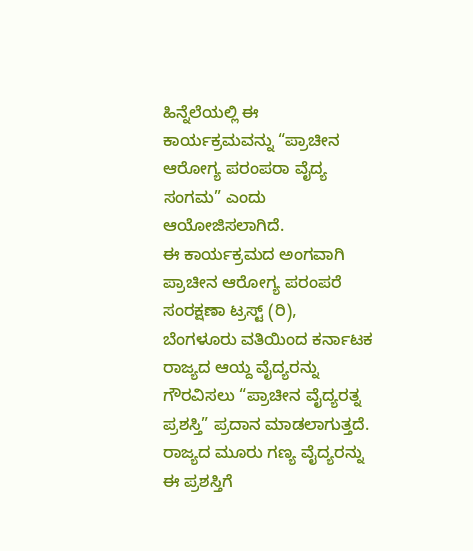ಹಿನ್ನೆಲೆಯಲ್ಲಿ ಈ ಕಾರ್ಯಕ್ರಮವನ್ನು “ಪ್ರಾಚೀನ ಆರೋಗ್ಯ ಪರಂಪರಾ ವೈದ್ಯ ಸಂಗಮ” ಎಂದು ಆಯೋಜಿಸಲಾಗಿದೆ.
ಈ ಕಾರ್ಯಕ್ರಮದ ಅಂಗವಾಗಿ ಪ್ರಾಚೀನ ಆರೋಗ್ಯ ಪರಂಪರೆ ಸಂರಕ್ಷಣಾ ಟ್ರಸ್ಟ್ (ರಿ), ಬೆಂಗಳೂರು ವತಿಯಿಂದ ಕರ್ನಾಟಕ ರಾಜ್ಯದ ಆಯ್ದ ವೈದ್ಯರನ್ನು ಗೌರವಿಸಲು “ಪ್ರಾಚೀನ ವೈದ್ಯರತ್ನ ಪ್ರಶಸ್ತಿ” ಪ್ರದಾನ ಮಾಡಲಾಗುತ್ತದೆ. ರಾಜ್ಯದ ಮೂರು ಗಣ್ಯ ವೈದ್ಯರನ್ನು ಈ ಪ್ರಶಸ್ತಿಗೆ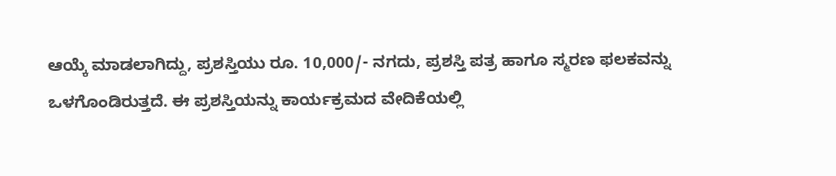ಆಯ್ಕೆ ಮಾಡಲಾಗಿದ್ದು, ಪ್ರಶಸ್ತಿಯು ರೂ. 10,000/- ನಗದು, ಪ್ರಶಸ್ತಿ ಪತ್ರ ಹಾಗೂ ಸ್ಮರಣ ಫಲಕವನ್ನು ಒಳಗೊಂಡಿರುತ್ತದೆ. ಈ ಪ್ರಶಸ್ತಿಯನ್ನು ಕಾರ್ಯಕ್ರಮದ ವೇದಿಕೆಯಲ್ಲಿ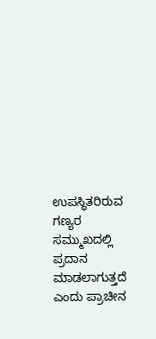ಉಪಸ್ಥಿತರಿರುವ ಗಣ್ಯರ ಸಮ್ಮುಖದಲ್ಲಿ ಪ್ರದಾನ ಮಾಡಲಾಗುತ್ತದೆ ಎಂದು ಪ್ರಾಚೀನ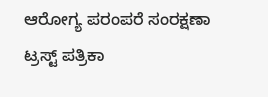ಆರೋಗ್ಯ ಪರಂಪರೆ ಸಂರಕ್ಷಣಾ ಟ್ರಸ್ಟ್ ಪತ್ರಿಕಾ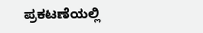ಪ್ರಕಟಣೆಯಲ್ಲಿ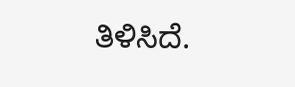ತಿಳಿಸಿದೆ.